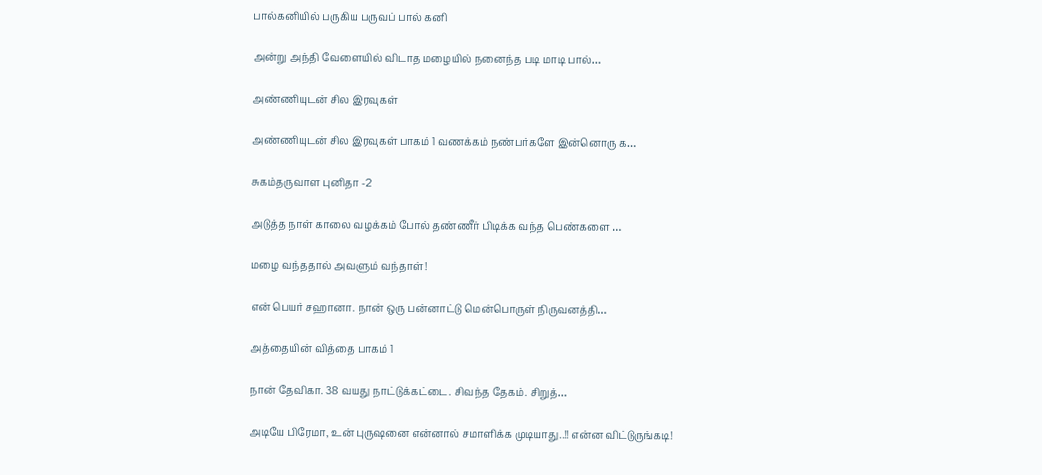பால்கனியில் பருகிய பருவப் பால் கனி

அன்று அந்தி வேளையில் விடாத மழையில் நனைந்த படி மாடி பால்…

அண்ணியுடன் சில இரவுகள்

அண்ணியுடன் சில இரவுகள் பாகம் 1 வணக்கம் நண்பர்களே இன்னொரு க…

சுகம்தருவாள புனிதா -2

அடுத்த நாள் காலை வழக்கம் போல் தண்ணீர் பிடிக்க வந்த பெண்களை …

மழை வந்ததால் அவளும் வந்தாள்!

என் பெயர் சஹானா. நான் ஒரு பன்னாட்டு மென்பொருள் நிருவனத்தி…

அத்தையின் வித்தை பாகம் 1

நான் தேவிகா. 38 வயது நாட்டுக்கட்டை. சிவந்த தேகம். சிறுத்…

அடியே பிரேமா, உன் புருஷனை என்னால் சமாளிக்க முடியாது..!! என்ன விட்டுருங்கடி!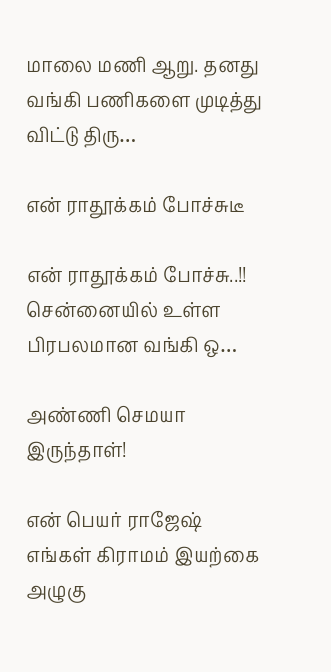மாலை மணி ஆறு. தனது வங்கி பணிகளை முடித்து விட்டு திரு…

என் ராதூக்கம் போச்சுடீ

என் ராதூக்கம் போச்சு..!! சென்னையில் உள்ள பிரபலமான வங்கி ஒ…

அண்ணி செமயா இருந்தாள்!

என் பெயர் ராஜேஷ் எங்கள் கிராமம் இயற்கை அழுகு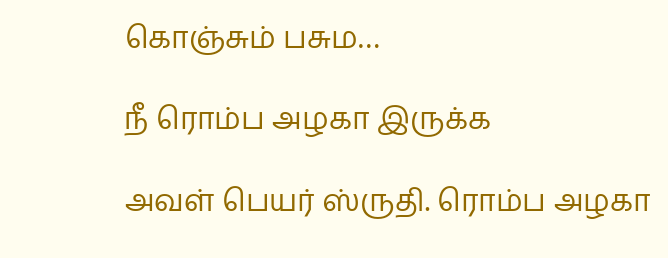கொஞ்சும் பசும…

நீ ரொம்ப அழகா இருக்க

அவள் பெயர் ஸ்ருதி. ரொம்ப அழகா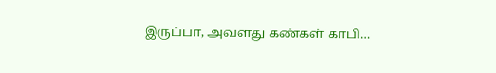இருப்பா, அவளது கண்கள் காபி…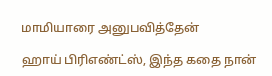மாமியாரை அனுபவித்தேன்

ஹாய் பிரிஎண்ட்ஸ், இந்த கதை நான்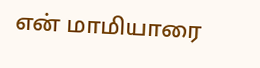என் மாமியாரை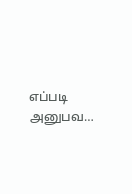எப்படி அனுபவ…